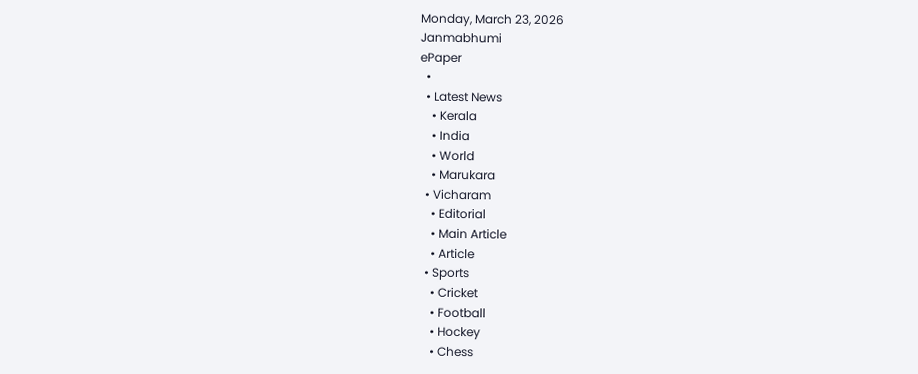Monday, March 23, 2026
Janmabhumi
ePaper
  •
  • Latest News
    • Kerala
    • India
    • World
    • Marukara
  • Vicharam
    • Editorial
    • Main Article
    • Article
  • Sports
    • Cricket
    • Football
    • Hockey
    • Chess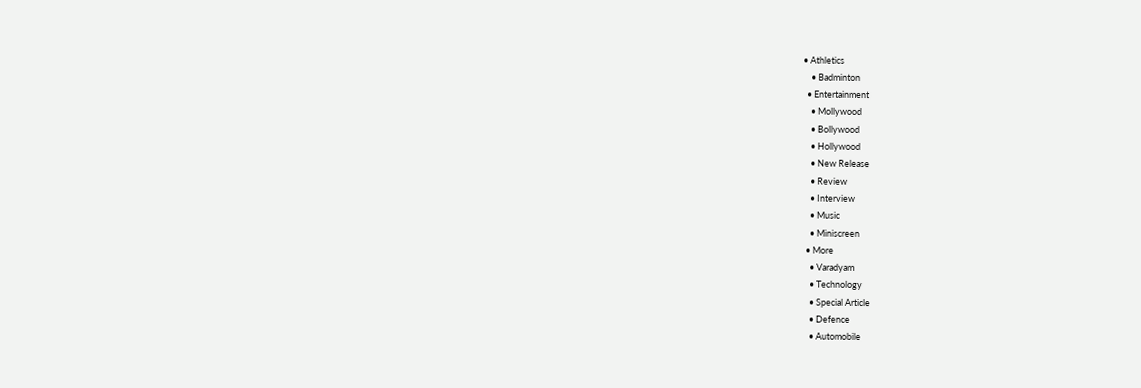• Athletics
    • Badminton
  • Entertainment
    • Mollywood
    • Bollywood
    • Hollywood
    • New Release
    • Review
    • Interview
    • Music
    • Miniscreen
  • More
    • Varadyam
    • Technology
    • Special Article
    • Defence
    • Automobile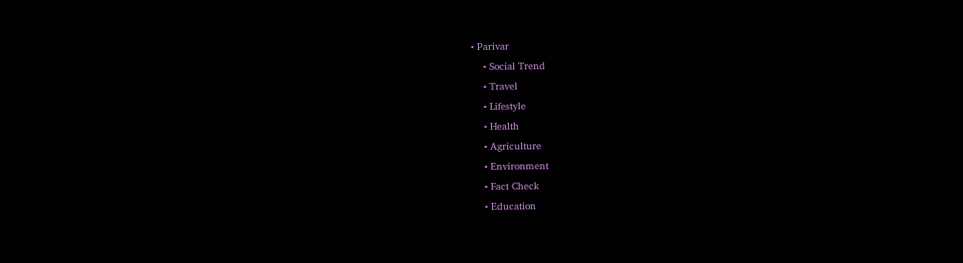• Parivar
    • Social Trend
    • Travel
    • Lifestyle
    • Health
    • Agriculture
    • Environment
    • Fact Check
    • Education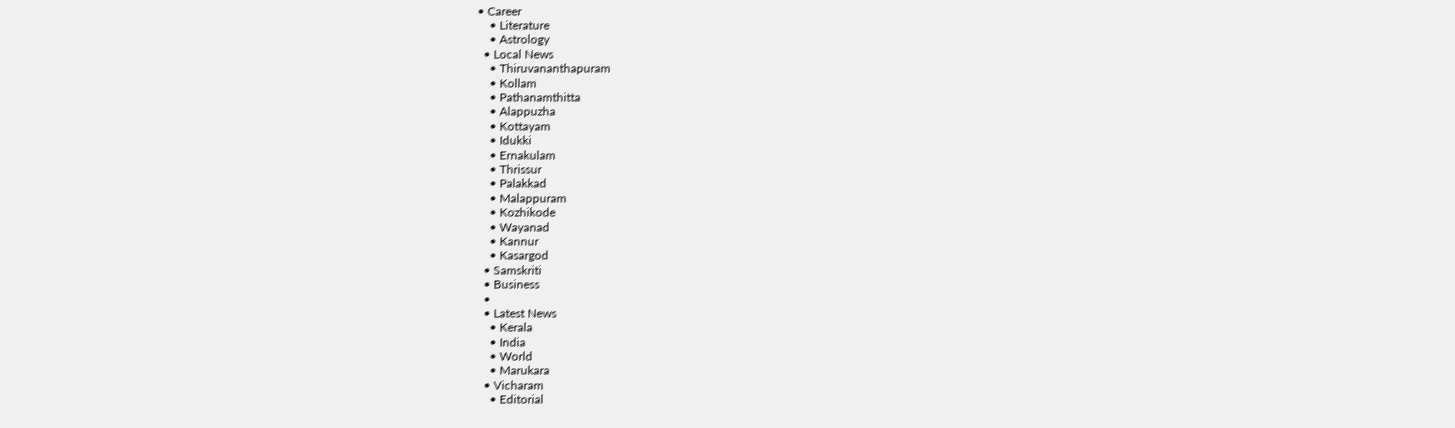• Career
    • Literature
    • Astrology
  • Local News
    • Thiruvananthapuram
    • Kollam
    • Pathanamthitta
    • Alappuzha
    • Kottayam
    • Idukki
    • Ernakulam
    • Thrissur
    • Palakkad
    • Malappuram
    • Kozhikode
    • Wayanad
    • Kannur
    • Kasargod
  • Samskriti
  • Business
  •
  • Latest News
    • Kerala
    • India
    • World
    • Marukara
  • Vicharam
    • Editorial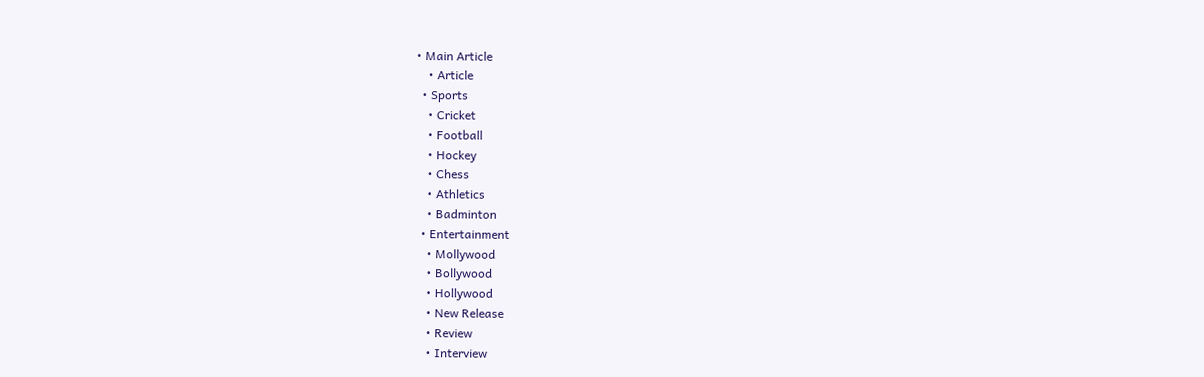• Main Article
    • Article
  • Sports
    • Cricket
    • Football
    • Hockey
    • Chess
    • Athletics
    • Badminton
  • Entertainment
    • Mollywood
    • Bollywood
    • Hollywood
    • New Release
    • Review
    • Interview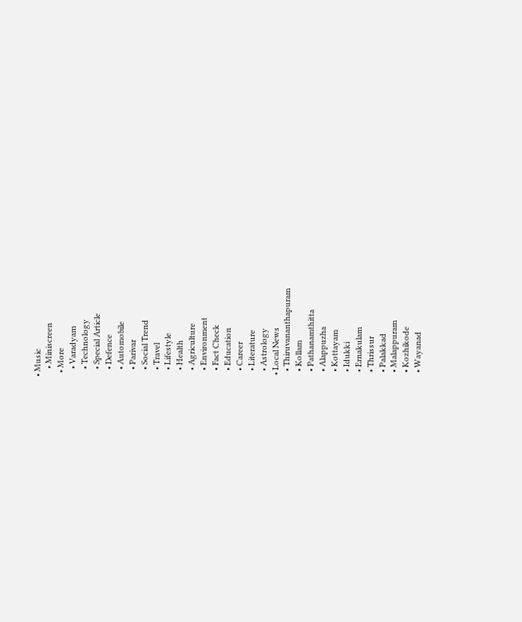• Music
    • Miniscreen
  • More
    • Varadyam
    • Technology
    • Special Article
    • Defence
    • Automobile
    • Parivar
    • Social Trend
    • Travel
    • Lifestyle
    • Health
    • Agriculture
    • Environment
    • Fact Check
    • Education
    • Career
    • Literature
    • Astrology
  • Local News
    • Thiruvananthapuram
    • Kollam
    • Pathanamthitta
    • Alappuzha
    • Kottayam
    • Idukki
    • Ernakulam
    • Thrissur
    • Palakkad
    • Malappuram
    • Kozhikode
    • Wayanad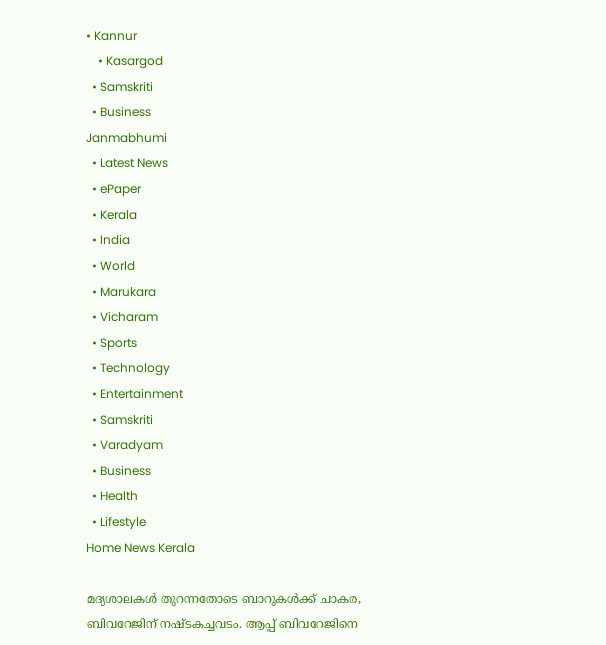• Kannur
    • Kasargod
  • Samskriti
  • Business
Janmabhumi
  • Latest News
  • ePaper
  • Kerala
  • India
  • World
  • Marukara
  • Vicharam
  • Sports
  • Technology
  • Entertainment
  • Samskriti
  • Varadyam
  • Business
  • Health
  • Lifestyle
Home News Kerala

മദ്യശാലകള്‍ തുറന്നതോടെ ബാറുകള്‍ക്ക് ചാകര, ബിവറേജിന് നഷ്ടകച്ചവടം. ആപ്പ് ബിവറേജിനെ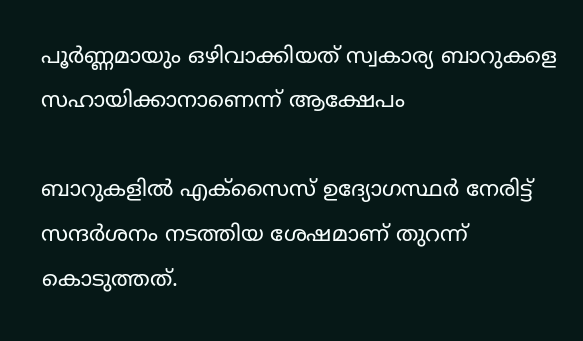പൂര്‍ണ്ണമായും ഒഴിവാക്കിയത് സ്വകാര്യ ബാറുകളെ സഹായിക്കാനാണെന്ന് ആക്ഷേപം

ബാറുകളില്‍ എക്‌സൈസ് ഉദ്യോഗസ്ഥര്‍ നേരിട്ട് സന്ദര്‍ശനം നടത്തിയ ശേഷമാണ് തുറന്ന് കൊടുത്തത്.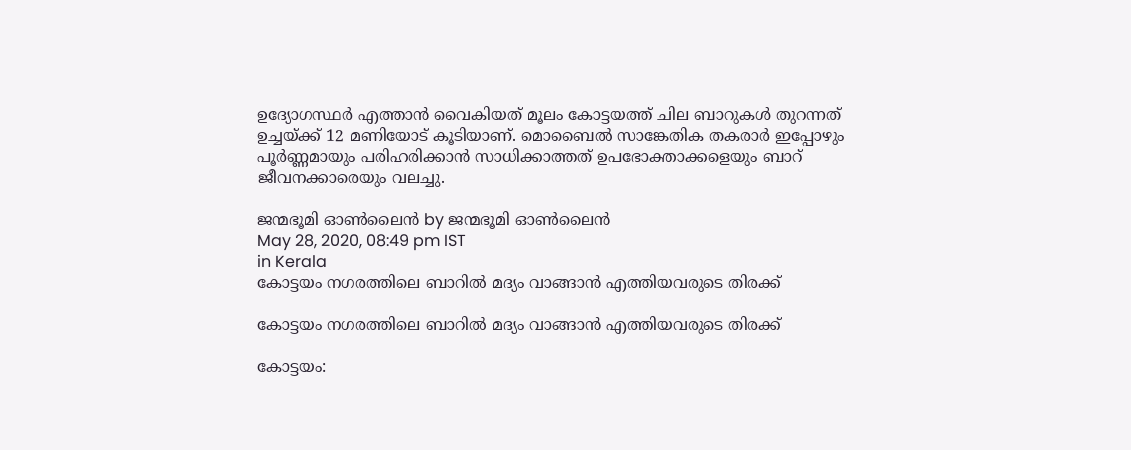ഉദ്യോഗസ്ഥര്‍ എത്താന്‍ വൈകിയത് മൂലം കോട്ടയത്ത് ചില ബാറുകള്‍ തുറന്നത് ഉച്ചയ്‌ക്ക് 12 മണിയോട് കൂടിയാണ്. മൊബൈല്‍ സാങ്കേതിക തകരാര്‍ ഇപ്പോഴും പൂര്‍ണ്ണമായും പരിഹരിക്കാന്‍ സാധിക്കാത്തത് ഉപഭോക്താക്കളെയും ബാറ് ജീവനക്കാരെയും വലച്ചു.

ജന്മഭൂമി ഓണ്‍ലൈന്‍ by ജന്മഭൂമി ഓണ്‍ലൈന്‍
May 28, 2020, 08:49 pm IST
in Kerala
കോട്ടയം നഗരത്തിലെ ബാറില്‍ മദ്യം വാങ്ങാന്‍ എത്തിയവരുടെ തിരക്ക്

കോട്ടയം നഗരത്തിലെ ബാറില്‍ മദ്യം വാങ്ങാന്‍ എത്തിയവരുടെ തിരക്ക്

കോട്ടയം: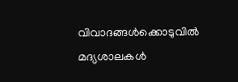വിവാദങ്ങള്‍ക്കൊടുവില്‍ മദ്യശാലകള്‍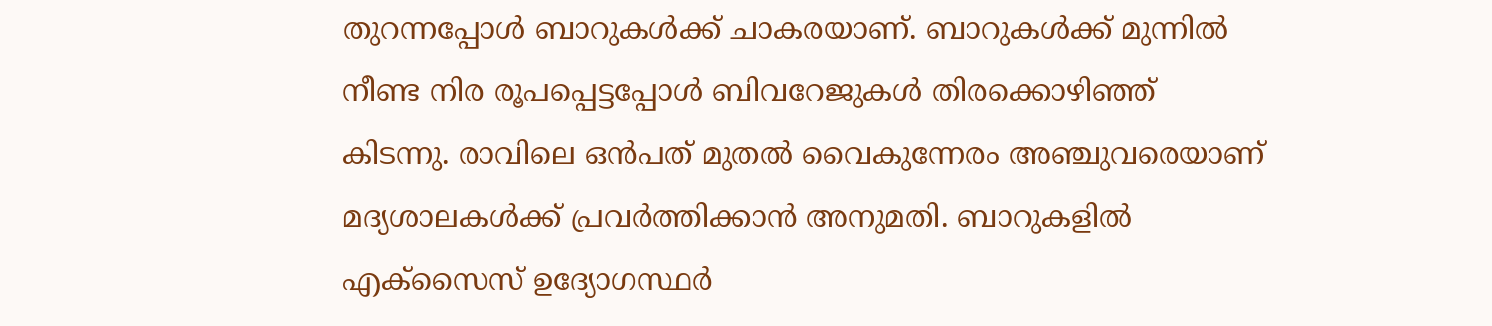തുറന്നപ്പോള്‍ ബാറുകള്‍ക്ക് ചാകരയാണ്. ബാറുകള്‍ക്ക് മുന്നില്‍ നീണ്ട നിര രൂപപ്പെട്ടപ്പോള്‍ ബിവറേജുകള്‍ തിരക്കൊഴിഞ്ഞ് കിടന്നു. രാവിലെ ഒന്‍പത് മുതല്‍ വൈകുന്നേരം അഞ്ചുവരെയാണ് മദ്യശാലകള്‍ക്ക് പ്രവര്‍ത്തിക്കാന്‍ അനുമതി. ബാറുകളില്‍ എക്‌സൈസ് ഉദ്യോഗസ്ഥര്‍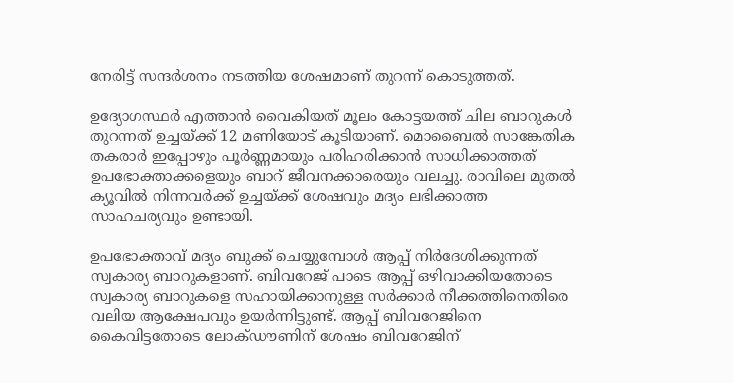നേരിട്ട് സന്ദര്‍ശനം നടത്തിയ ശേഷമാണ് തുറന്ന് കൊടുത്തത്.

ഉദ്യോഗസ്ഥര്‍ എത്താന്‍ വൈകിയത് മൂലം കോട്ടയത്ത് ചില ബാറുകള്‍ തുറന്നത് ഉച്ചയ്‌ക്ക് 12 മണിയോട് കൂടിയാണ്. മൊബൈല്‍ സാങ്കേതിക തകരാര്‍ ഇപ്പോഴും പൂര്‍ണ്ണമായും പരിഹരിക്കാന്‍ സാധിക്കാത്തത് ഉപഭോക്താക്കളെയും ബാറ് ജീവനക്കാരെയും വലച്ചു. രാവിലെ മുതല്‍ ക്യൂവില്‍ നിന്നവര്‍ക്ക് ഉച്ചയ്‌ക്ക് ശേഷവും മദ്യം ലഭിക്കാത്ത സാഹചര്യവും ഉണ്ടായി.

ഉപഭോക്താവ് മദ്യം ബുക്ക് ചെയ്യുമ്പോള്‍ ആപ്പ് നിര്‍ദേശിക്കുന്നത് സ്വകാര്യ ബാറുകളാണ്. ബിവറേജ് പാടെ ആപ്പ് ഒഴിവാക്കിയതോടെ സ്വകാര്യ ബാറുകളെ സഹായിക്കാനുള്ള സര്‍ക്കാര്‍ നീക്കത്തിനെതിരെ വലിയ ആക്ഷേപവും ഉയര്‍ന്നിട്ടുണ്ട്. ആപ്പ് ബിവറേജിനെ കൈവിട്ടതോടെ ലോക്ഡൗണിന് ശേഷം ബിവറേജിന്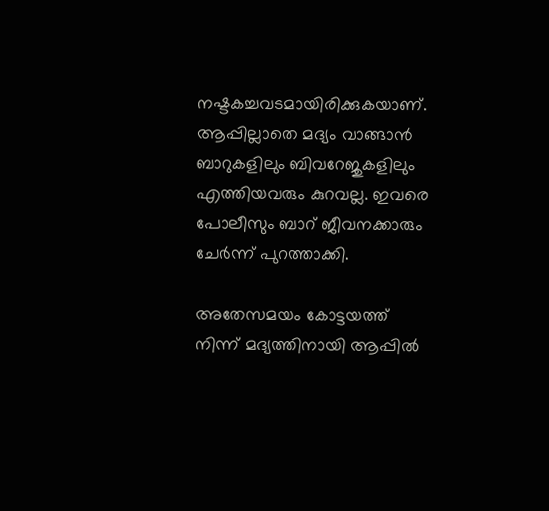നഷ്ടകച്ചവടമായിരിക്കുകയാണ്. ആപ്പില്ലാതെ മദ്യം വാങ്ങാന്‍ ബാറുകളിലും ബിവറേജുകളിലും എത്തിയവരും കുറവല്ല. ഇവരെ പോലീസും ബാറ് ജീവനക്കാരും ചേര്‍ന്ന് പുറത്താക്കി.

അതേസമയം കോട്ടയത്ത് നിന്ന് മദ്യത്തിനായി ആപ്പില്‍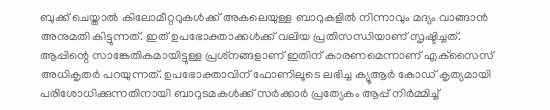ബുക്ക് ചെയ്താല്‍ കിലോമീറ്ററുകള്‍ക്ക് അകലെയുള്ള ബാറുകളില്‍ നിന്നാവും മദ്യം വാങ്ങാന്‍ അനുമതി കിട്ടുന്നത്. ഇത് ഉപഭോക്താക്കള്‍ക്ക് വലിയ പ്രതിസന്ധിയാണ് സൃഷ്ടിച്ചത്. ആപ്പിന്റെ സാങ്കേതികമായിട്ടുള്ള പ്രശ്‌നങ്ങളാണ് ഇതിന് കാരണമെന്നാണ് എക്‌സൈസ് അധികൃതര്‍ പറയുന്നത്. ഉപഭോക്താവിന് ഫോണിലൂടെ ലഭിച്ച ക്യൂആര്‍ കോഡ് കൃത്യമായി പരിശോധിക്കുന്നതിനായി ബാറുടമകള്‍ക്ക് സര്‍ക്കാര്‍ പ്രത്യേകം ആപ്പ് നിര്‍മ്മിച്ച്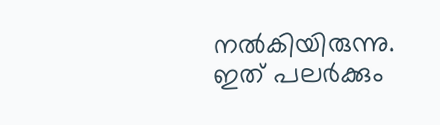നല്‍കിയിരുന്നു. ഇത് പലര്‍ക്കും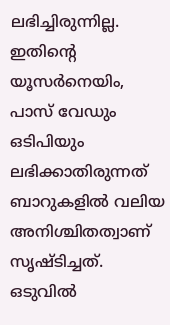ലഭിച്ചിരുന്നില്ല. ഇതിന്റെ യൂസര്‍നെയിം, പാസ് വേഡും ഒടിപിയും ലഭിക്കാതിരുന്നത് ബാറുകളില്‍ വലിയ അനിശ്ചിതത്വാണ് സൃഷ്ടിച്ചത്. ഒടുവില്‍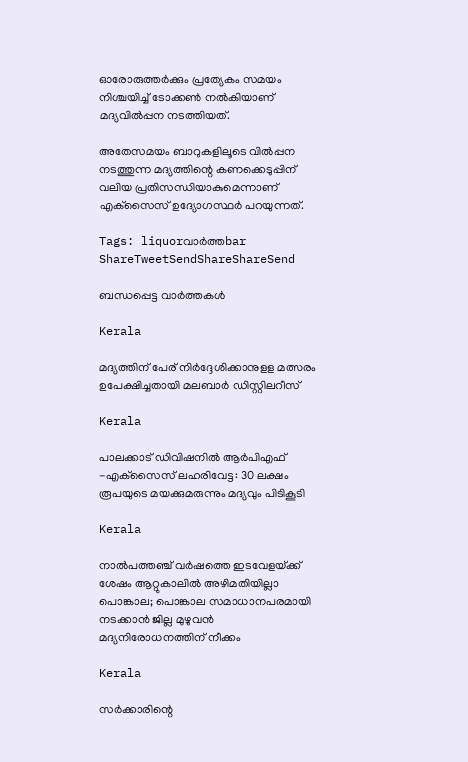ഓരോരുത്തര്‍ക്കും പ്രത്യേകം സമയം നിശ്ചയിച്ച് ടോക്കണ്‍ നല്‍കിയാണ് മദ്യവില്‍പ്പന നടത്തിയത്.

അതേസമയം ബാറുകളിലൂടെ വില്‍പ്പന നടത്തുന്ന മദ്യത്തിന്റെ കണക്കെടുപ്പിന് വലിയ പ്രതിസന്ധിയാകുമെന്നാണ് എക്‌സൈസ് ഉദ്യോഗസ്ഥര്‍ പറയുന്നത്.

Tags: liquorവാര്‍ത്തbar
ShareTweetSendShareShareSend

ബന്ധപ്പെട്ട വാര്‍ത്തകള്‍

Kerala

മദ്യത്തിന് പേര് നിര്‍ദ്ദേശിക്കാനുളള മത്സരം ഉപേക്ഷിച്ചതായി മലബാര്‍ ഡിസ്റ്റിലറീസ്

Kerala

പാലക്കാട് ഡിവിഷനില്‍ ആര്‍പിഎഫ് -എക്‌സൈസ് ലഹരിവേട്ട: 30 ലക്ഷം രൂപയുടെ മയക്കുമരുന്നും മദ്യവും പിടികൂടി

Kerala

നാല്‍പത്ത‌ഞ്ച് വര്‍ഷത്തെ ഇടവേളയ്‌ക്ക് ശേഷം ആറ്റുകാലില്‍ അഴിമതിയില്ലാ പൊങ്കാല; പൊങ്കാല സമാധാനപരമായി നടക്കാന്‍ ജില്ല മുഴുവന്‍ മദ്യനിരോധനത്തിന് നീക്കം

Kerala

സര്‍ക്കാരിന്റെ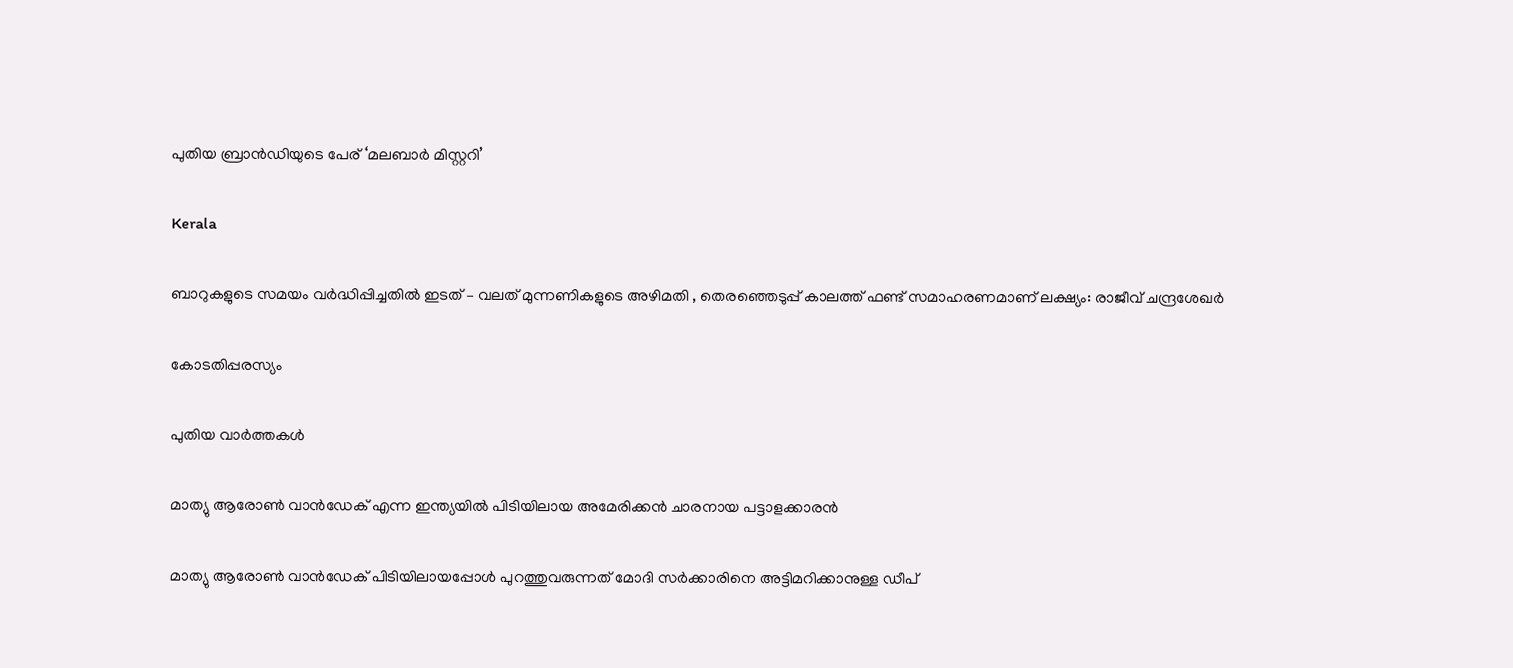പുതിയ ബ്രാന്‍ഡിയുടെ പേര് ‘മലബാര്‍ മിസ്റ്ററി’

Kerala

ബാറുകളുടെ സമയം വര്‍ദ്ധിപ്പിച്ചതില്‍ ഇടത് – വലത് മുന്നണികളുടെ അഴിമതി , തെരഞ്ഞെടുപ്പ് കാലത്ത് ഫണ്ട് സമാഹരണമാണ് ലക്ഷ്യം: രാജീവ് ചന്ദ്രശേഖര്‍

കോടതിപ്പരസ്യം

പുതിയ വാര്‍ത്തകള്‍

മാത്യു ആരോണ്‍ വാന്‍ഡേക് എന്ന ഇന്ത്യയില്‍ പിടിയിലായ അമേരിക്കന്‍ ചാരനായ പട്ടാളക്കാരന്‍

മാത്യു ആരോണ്‍ വാന്‍ഡേക് പിടിയിലായപ്പോള്‍ പുറത്തുവരുന്നത് മോദി സര്‍ക്കാരിനെ അട്ടിമറിക്കാനുള്ള ഡീപ്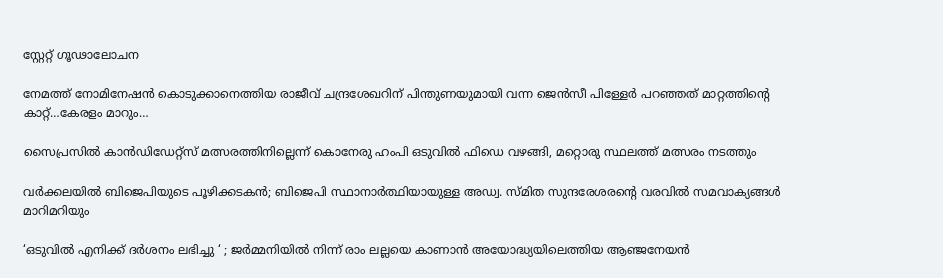സ്റ്റേറ്റ് ഗൂഢാലോചന

നേമത്ത് നോമിനേഷന്‍ കൊടുക്കാനെത്തിയ രാജീവ് ചന്ദ്രശേഖറിന് പിന്തുണയുമായി വന്ന ജെന്‍സീ പിള്ളേര്‍ പറഞ്ഞത് മാറ്റത്തിന്റെ കാറ്റ്…കേരളം മാറും…

സൈപ്രസില്‍ കാന്‍ഡിഡേറ്റ്സ് മത്സരത്തിനില്ലെന്ന് കൊനേരു ഹംപി ഒടുവില്‍ ഫിഡെ വഴങ്ങി, മറ്റൊരു സ്ഥലത്ത് മത്സരം നടത്തും

വർക്കലയില്‍ ബിജെപിയുടെ പൂഴിക്കടകന്‍; ബിജെപി സ്ഥാനാർത്ഥിയായുള്ള അഡ്വ. സ്മിത സുന്ദരേശരന്റെ വരവില്‍ സമവാക്യങ്ങള്‍ മാറിമറിയും

‘ഒടുവിൽ എനിക്ക് ദർശനം ലഭിച്ചു ‘ ; ജർമ്മനിയിൽ നിന്ന് രാം ലല്ലയെ കാണാൻ അയോദ്ധ്യയിലെത്തിയ ആഞ്ജനേയൻ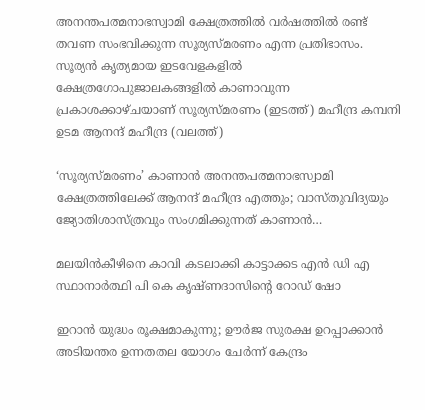അനന്തപത്മനാഭസ്വാമി ക്ഷേത്രത്തില്‍ വര്‍ഷത്തില്‍ രണ്ട് തവണ സംഭവിക്കുന്ന സൂര്യസ്മരണം എന്ന പ്രതിഭാസം. സൂര്യന്‍ കൃത്യമായ ഇടവേളകളില്‍ ക്ഷേത്രഗോപുജാലകങ്ങളില്‍ കാണാവുന്ന പ്രകാശക്കാഴ്ചയാണ് സൂര്യസ്മരണം (ഇടത്ത്) മഹീന്ദ്ര കമ്പനി ഉടമ ആനന്ദ് മഹീന്ദ്ര (വലത്ത്)

‘സൂര്യസ്മരണം’ കാണാന്‍ അനന്തപത്മനാഭസ്വാമി ക്ഷേത്രത്തിലേക്ക് ആനന്ദ് മഹീന്ദ്ര എത്തും; വാസ്തുവിദ്യയും ജ്യോതിശാസ്ത്രവും സംഗമിക്കുന്നത് കാണാന്‍…

മലയിന്‍കീഴിനെ കാവി കടലാക്കി കാട്ടാക്കട എന്‍ ഡി എ സ്ഥാനാര്‍ത്ഥി പി കെ കൃഷ്ണദാസിന്റെ റോഡ് ഷോ

ഇറാന്‍ യുദ്ധം രൂക്ഷമാകുന്നു; ഊർജ സുരക്ഷ ഉറപ്പാക്കാൻ അടിയന്തര ഉന്നതതല യോഗം ചേർന്ന് കേന്ദ്രം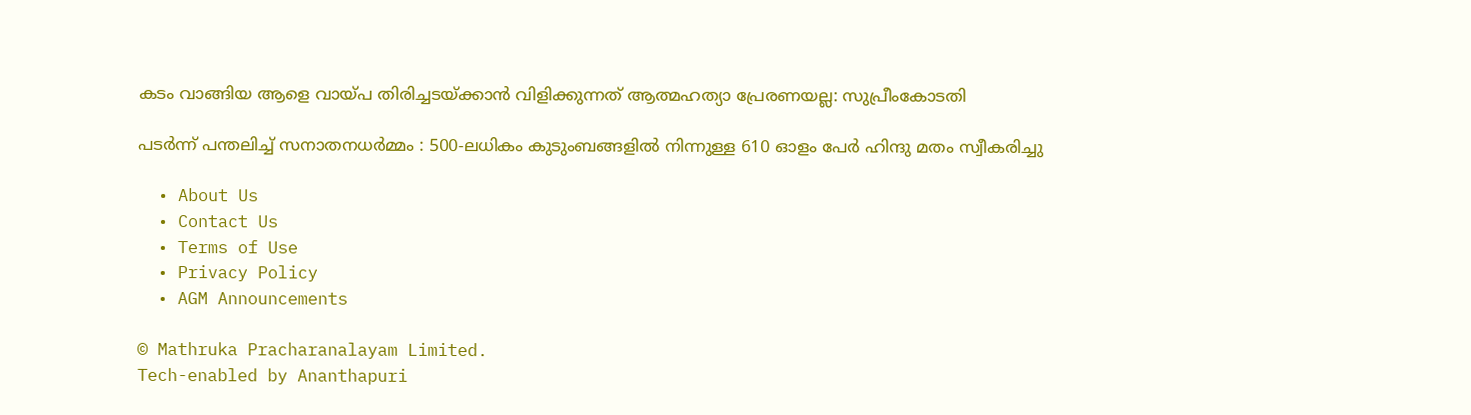കടം വാങ്ങിയ ആളെ വായ്‌പ തിരിച്ചടയ്‌ക്കാൻ വിളിക്കുന്നത് ആത്മഹത്യാ പ്രേരണയല്ല: സുപ്രീംകോടതി

പടർന്ന് പന്തലിച്ച് സനാതനധർമ്മം : 500-ലധികം കുടുംബങ്ങളിൽ നിന്നുള്ള 610 ഓളം പേർ ഹിന്ദു മതം സ്വീകരിച്ചു

  • About Us
  • Contact Us
  • Terms of Use
  • Privacy Policy
  • AGM Announcements

© Mathruka Pracharanalayam Limited.
Tech-enabled by Ananthapuri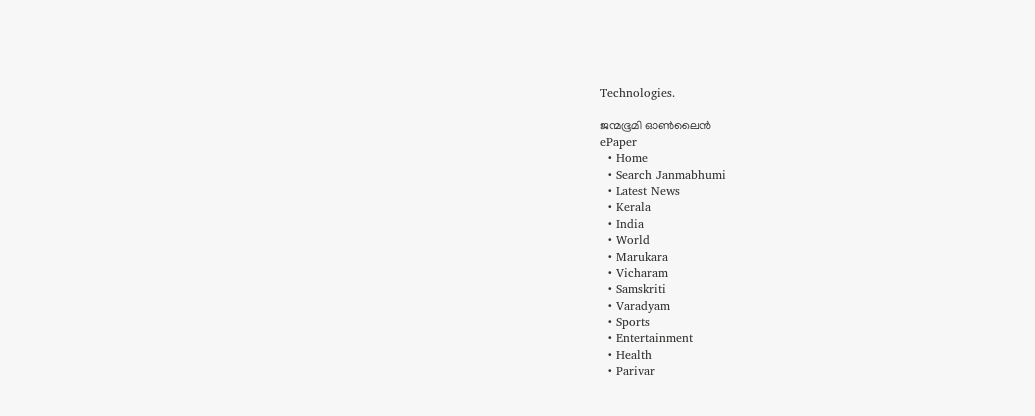Technologies.

ജന്മഭൂമി ഓണ്‍ലൈന്‍
ePaper
  • Home
  • Search Janmabhumi
  • Latest News
  • Kerala
  • India
  • World
  • Marukara
  • Vicharam
  • Samskriti
  • Varadyam
  • Sports
  • Entertainment
  • Health
  • Parivar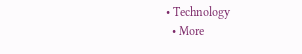• Technology
  • More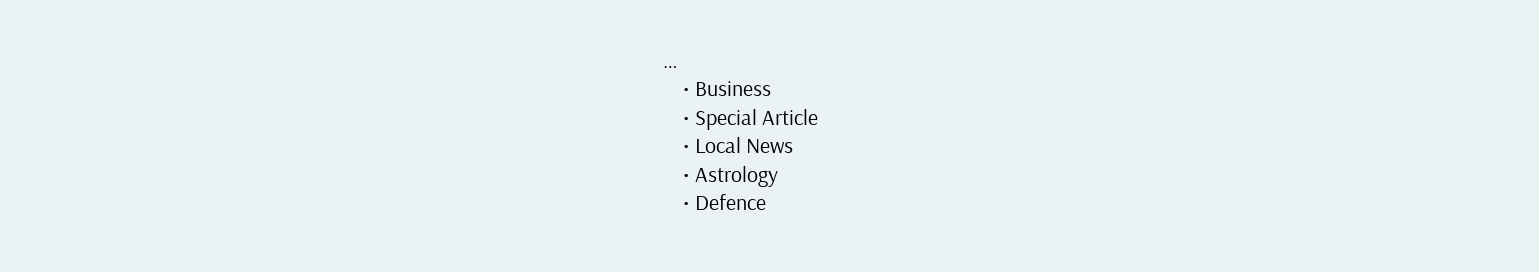…
    • Business
    • Special Article
    • Local News
    • Astrology
    • Defence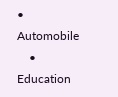• Automobile
    • Education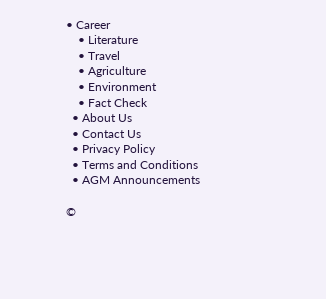• Career
    • Literature
    • Travel
    • Agriculture
    • Environment
    • Fact Check
  • About Us
  • Contact Us
  • Privacy Policy
  • Terms and Conditions
  • AGM Announcements

©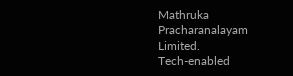Mathruka Pracharanalayam Limited.
Tech-enabled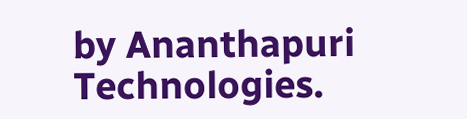by Ananthapuri Technologies.